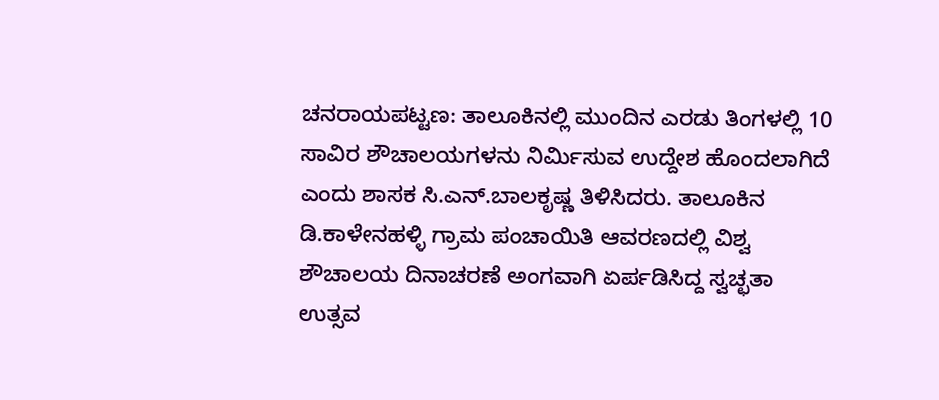ಚನರಾಯಪಟ್ಟಣ: ತಾಲೂಕಿನಲ್ಲಿ ಮುಂದಿನ ಎರಡು ತಿಂಗಳಲ್ಲಿ 10 ಸಾವಿರ ಶೌಚಾಲಯಗಳನು ನಿರ್ಮಿಸುವ ಉದ್ದೇಶ ಹೊಂದಲಾಗಿದೆ ಎಂದು ಶಾಸಕ ಸಿ.ಎನ್.ಬಾಲಕೃಷ್ಣ ತಿಳಿಸಿದರು. ತಾಲೂಕಿನ ಡಿ.ಕಾಳೇನಹಳ್ಳಿ ಗ್ರಾಮ ಪಂಚಾಯಿತಿ ಆವರಣದಲ್ಲಿ ವಿಶ್ವ ಶೌಚಾಲಯ ದಿನಾಚರಣೆ ಅಂಗವಾಗಿ ಏರ್ಪಡಿಸಿದ್ದ ಸ್ವಚ್ಛತಾ ಉತ್ಸವ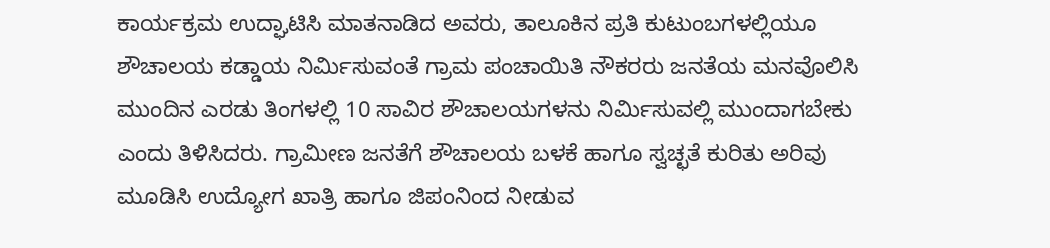ಕಾರ್ಯಕ್ರಮ ಉದ್ಘಾಟಿಸಿ ಮಾತನಾಡಿದ ಅವರು, ತಾಲೂಕಿನ ಪ್ರತಿ ಕುಟುಂಬಗಳಲ್ಲಿಯೂ ಶೌಚಾಲಯ ಕಡ್ಡಾಯ ನಿರ್ಮಿಸುವಂತೆ ಗ್ರಾಮ ಪಂಚಾಯಿತಿ ನೌಕರರು ಜನತೆಯ ಮನವೊಲಿಸಿ ಮುಂದಿನ ಎರಡು ತಿಂಗಳಲ್ಲಿ 10 ಸಾವಿರ ಶೌಚಾಲಯಗಳನು ನಿರ್ಮಿಸುವಲ್ಲಿ ಮುಂದಾಗಬೇಕು ಎಂದು ತಿಳಿಸಿದರು. ಗ್ರಾಮೀಣ ಜನತೆಗೆ ಶೌಚಾಲಯ ಬಳಕೆ ಹಾಗೂ ಸ್ವಚ್ಛತೆ ಕುರಿತು ಅರಿವು ಮೂಡಿಸಿ ಉದ್ಯೋಗ ಖಾತ್ರಿ ಹಾಗೂ ಜಿಪಂನಿಂದ ನೀಡುವ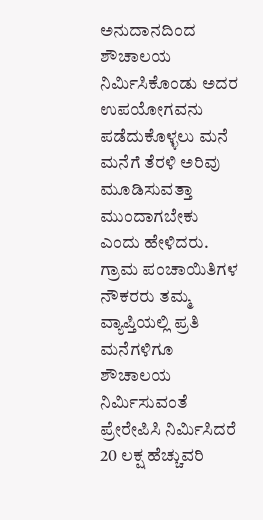ಅನುದಾನದಿಂದ ಶೌಚಾಲಯ ನಿರ್ಮಿಸಿಕೊಂಡು ಅದರ ಉಪಯೋಗವನು ಪಡೆದುಕೊಳ್ಳಲು ಮನೆ ಮನೆಗೆ ತೆರಳಿ ಅರಿವು ಮೂಡಿಸುವತ್ತಾ ಮುಂದಾಗಬೇಕು ಎಂದು ಹೇಳಿದರು. ಗ್ರಾಮ ಪಂಚಾಯಿತಿಗಳ ನೌಕರರು ತಮ್ಮ ವ್ಯಾಪ್ತಿಯಲ್ಲಿ ಪ್ರತಿ ಮನೆಗಳಿಗೂ ಶೌಚಾಲಯ ನಿರ್ಮಿಸುವಂತೆ ಪ್ರೇರೇಪಿಸಿ ನಿರ್ಮಿಸಿದರೆ 20 ಲಕ್ಷ ಹೆಚ್ಚುವರಿ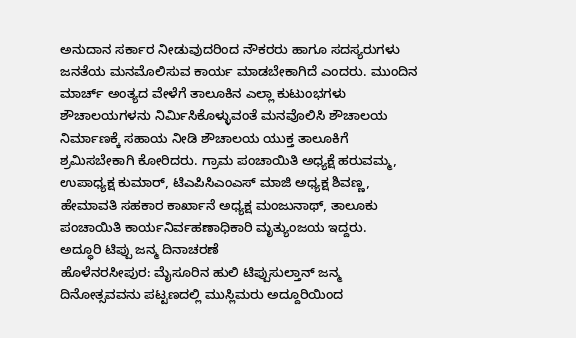ಅನುದಾನ ಸರ್ಕಾರ ನೀಡುವುದರಿಂದ ನೌಕರರು ಹಾಗೂ ಸದಸ್ಯರುಗಳು ಜನತೆಯ ಮನಮೊಲಿಸುವ ಕಾರ್ಯ ಮಾಡಬೇಕಾಗಿದೆ ಎಂದರು. ಮುಂದಿನ ಮಾರ್ಚ್ ಅಂತ್ಯದ ವೇಳೆಗೆ ತಾಲೂಕಿನ ಎಲ್ಲಾ ಕುಟುಂಭಗಳು ಶೌಚಾಲಯಗಳನು ನಿರ್ಮಿಸಿಕೊಳ್ಳುವಂತೆ ಮನವೊಲಿಸಿ ಶೌಚಾಲಯ ನಿರ್ಮಾಣಕ್ಕೆ ಸಹಾಯ ನೀಡಿ ಶೌಚಾಲಯ ಯುಕ್ತ ತಾಲೂಕಿಗೆ ಶ್ರಮಿಸಬೇಕಾಗಿ ಕೋರಿದರು. ಗ್ರಾಮ ಪಂಚಾಯಿತಿ ಅಧ್ಯಕ್ಷೆ ಹರುವಮ್ಮ, ಉಪಾಧ್ಯಕ್ಷ ಕುಮಾರ್, ಟಿಎಪಿಸಿಎಂಎಸ್ ಮಾಜಿ ಅಧ್ಯಕ್ಷ ಶಿವಣ್ಣ, ಹೇಮಾವತಿ ಸಹಕಾರ ಕಾರ್ಖಾನೆ ಅಧ್ಯಕ್ಷ ಮಂಜುನಾಥ್, ತಾಲೂಕು ಪಂಚಾಯಿತಿ ಕಾರ್ಯನಿರ್ವಹಣಾಧಿಕಾರಿ ಮೃತ್ಯುಂಜಯ ಇದ್ದರು.
ಅದ್ಧೂರಿ ಟಿಪ್ಪು ಜನ್ಮ ದಿನಾಚರಣೆ
ಹೊಳೆನರಸೀಪುರ: ಮೈಸೂರಿನ ಹುಲಿ ಟಿಪ್ಪುಸುಲ್ತಾನ್ ಜನ್ಮ ದಿನೋತ್ಸವವನು ಪಟ್ಟಣದಲ್ಲಿ ಮುಸ್ಲಿಮರು ಅದ್ದೂರಿಯಿಂದ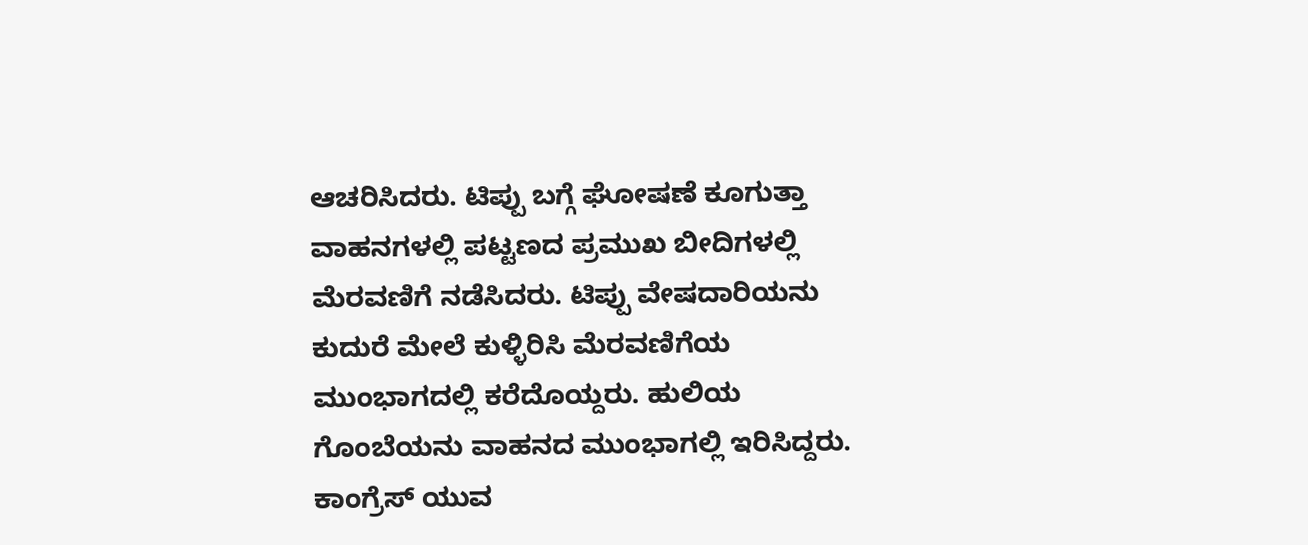ಆಚರಿಸಿದರು. ಟಿಪ್ಪು ಬಗ್ಗೆ ಘೋಷಣೆ ಕೂಗುತ್ತಾ ವಾಹನಗಳಲ್ಲಿ ಪಟ್ಟಣದ ಪ್ರಮುಖ ಬೀದಿಗಳಲ್ಲಿ ಮೆರವಣಿಗೆ ನಡೆಸಿದರು. ಟಿಪ್ಪು ವೇಷದಾರಿಯನು ಕುದುರೆ ಮೇಲೆ ಕುಳ್ಳಿರಿಸಿ ಮೆರವಣಿಗೆಯ ಮುಂಭಾಗದಲ್ಲಿ ಕರೆದೊಯ್ದರು. ಹುಲಿಯ ಗೊಂಬೆಯನು ವಾಹನದ ಮುಂಭಾಗಲ್ಲಿ ಇರಿಸಿದ್ದರು. ಕಾಂಗ್ರೆಸ್ ಯುವ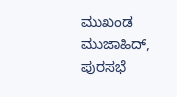ಮುಖಂಡ ಮುಜಾಹಿದ್, ಪುರಸಭೆ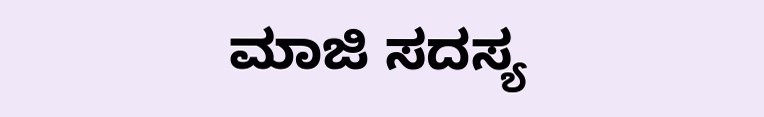ಮಾಜಿ ಸದಸ್ಯ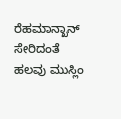ರೆಹಮಾನ್ಖಾನ್ ಸೇರಿದಂತೆ ಹಲವು ಮುಸ್ಲಿಂ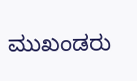ಮುಖಂಡರು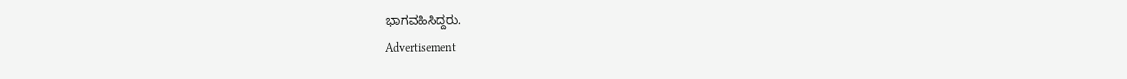ಭಾಗವಹಿಸಿದ್ದರು.
Advertisement